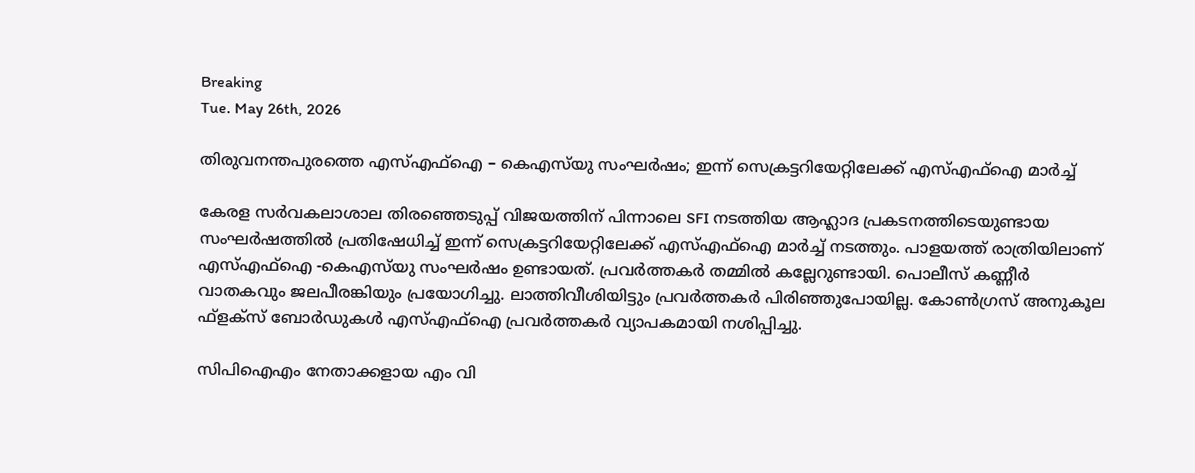Breaking
Tue. May 26th, 2026

തിരുവനന്തപുരത്തെ എസ്എഫ്ഐ – കെഎസ്‌യു സംഘർഷം; ഇന്ന് സെക്രട്ടറിയേറ്റിലേക്ക് എസ്എഫ്ഐ മാർച്ച്

കേരള സർവകലാശാല തിരഞ്ഞെടുപ്പ് വിജയത്തിന് പിന്നാലെ SFI നടത്തിയ ആഹ്ലാദ പ്രകടനത്തിടെയുണ്ടായ സംഘർഷത്തിൽ പ്രതിഷേധിച്ച് ഇന്ന് സെക്രട്ടറിയേറ്റിലേക്ക് എസ്എഫ്ഐ മാർച്ച് നടത്തും. പാളയത്ത് രാത്രിയിലാണ് എസ്എഫ്ഐ -കെഎസ്‌യു സംഘർഷം ഉണ്ടായത്. പ്രവർത്തകർ തമ്മിൽ കല്ലേറുണ്ടായി. പൊലീസ് കണ്ണീർ വാതകവും ജലപീരങ്കിയും പ്രയോഗിച്ചു. ലാത്തിവീശിയിട്ടും പ്രവർത്തകർ പിരിഞ്ഞുപോയില്ല. കോൺഗ്രസ് അനുകൂല ഫ്ളക്സ് ബോർഡുകൾ എസ്എഫ്ഐ പ്രവർത്തകർ വ്യാപകമായി നശിപ്പിച്ചു.

സിപിഐഎം നേതാക്കളായ എം വി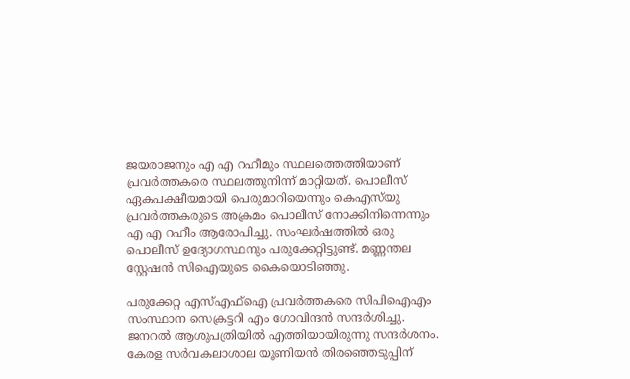ജയരാജനും എ എ റഹീമും സ്ഥലത്തെത്തിയാണ് പ്രവർത്തകരെ സ്ഥലത്തുനിന്ന് മാറ്റിയത്. പൊലീസ് ഏകപക്ഷീയമായി പെരുമാറിയെന്നും കെഎസ്‌യു പ്രവർത്തകരുടെ അക്രമം പൊലീസ് നോക്കിനിന്നെന്നും എ എ റഹീം ആരോപിച്ചു. സംഘർഷത്തിൽ ഒരു പൊലീസ് ഉദ്യോഗസ്ഥനും പരുക്കേറ്റിട്ടുണ്ട്. മണ്ണന്തല സ്റ്റേഷൻ സിഐയുടെ കൈയൊടിഞ്ഞു.

പരുക്കേറ്റ എസ്എഫ്ഐ പ്രവർത്തകരെ സിപിഐഎം സംസ്ഥാന സെക്രട്ടറി എം ഗോവിന്ദൻ സന്ദർശിച്ചു. ജനറൽ ആശുപത്രിയിൽ എത്തിയായിരുന്നു സന്ദർശനം. കേരള സർവകലാശാല യൂണിയൻ തിരഞ്ഞെടുപ്പിന്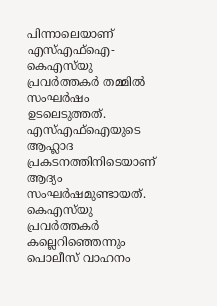പിന്നാലെയാണ് എസ്എഫ്ഐ- കെഎസ്‍യു പ്രവര്‍ത്തകര്‍ തമ്മില്‍ സംഘർഷം ഉടലെടുത്തത്. എസ്എഫ്ഐയുടെ ആഹ്ലാദ പ്രകടനത്തിനിടെയാണ് ആദ്യം സംഘര്‍ഷമുണ്ടായത്. കെഎസ്‍യു പ്രവര്‍ത്തകര്‍ കല്ലെറിഞ്ഞെന്നും പൊലീസ് വാഹനം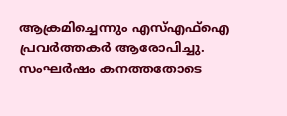ആക്രമിച്ചെന്നും എസ്എഫ്ഐ പ്രവര്‍ത്തകര്‍ ആരോപിച്ചു. സംഘർഷം കനത്തതോടെ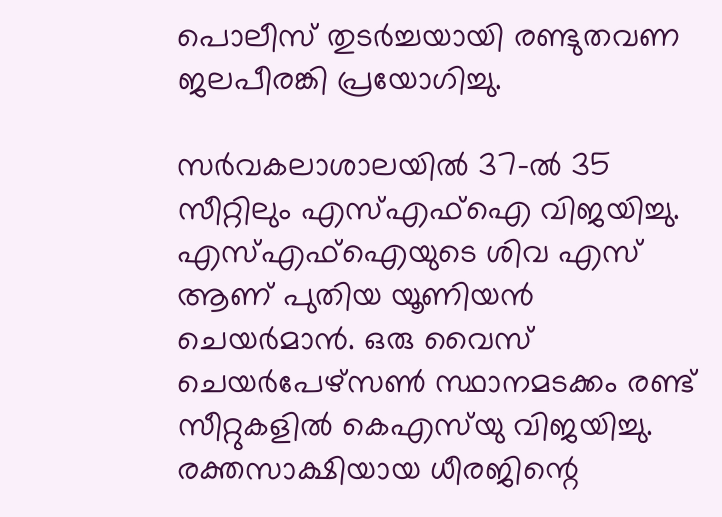പൊലീസ് തുടർച്ചയായി രണ്ടുതവണ ജലപീരങ്കി പ്രയോഗിച്ചു.

സർവകലാശാലയിൽ 37-ല്‍ 35 സീറ്റിലും എസ്എഫ്‌ഐ വിജയിച്ചു. എസ്എഫ്ഐയുടെ ശിവ എസ് ആണ് പുതിയ യൂണിയന്‍ ചെയര്‍മാന്‍. ഒരു വൈസ് ചെയര്‍പേഴ്‌സണ്‍ സ്ഥാനമടക്കം രണ്ട് സീറ്റുകളില്‍ കെഎസ്‌യു വിജയിച്ചു. രക്തസാക്ഷിയായ ധീരജിന്റെ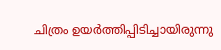ചിത്രം ഉയര്‍ത്തിപ്പിടിച്ചായിരുന്നു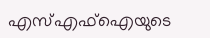എസ്എഫ്‌ഐയുടെ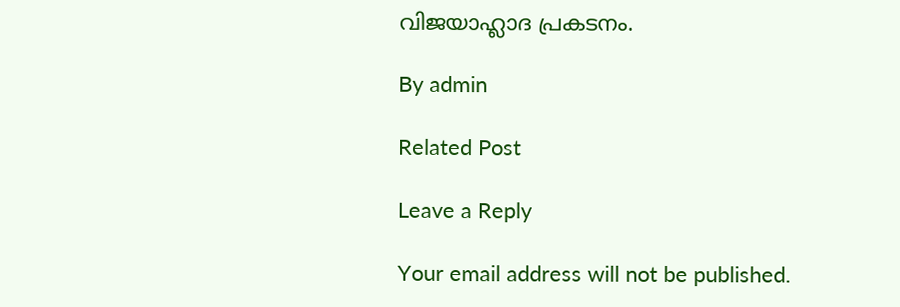വിജയാഹ്ലാദ പ്രകടനം.

By admin

Related Post

Leave a Reply

Your email address will not be published.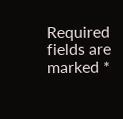Required fields are marked *